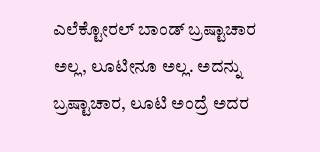ಎಲೆಕ್ಟೋರಲ್ ಬಾಂಡ್ ಬ್ರಷ್ಟಾಚಾರ ಅಲ್ಲ, ಲೂಟೀನೂ ಅಲ್ಲ. ಅದನ್ನು ಬ್ರಷ್ಟಾಚಾರ, ಲೂಟಿ ಅಂದ್ರೆ ಅದರ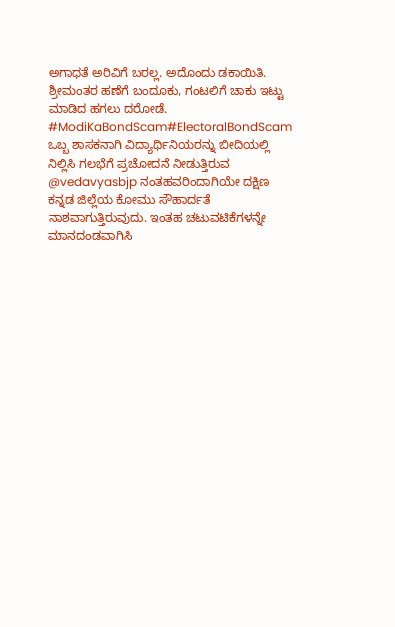ಅಗಾಧತೆ ಅರಿವಿಗೆ ಬರಲ್ಲ. ಅದೊಂದು ಡಕಾಯಿತಿ. ಶ್ರೀಮಂತರ ಹಣೆಗೆ ಬಂದೂಕು, ಗಂಟಲಿಗೆ ಚಾಕು ಇಟ್ಟು ಮಾಡಿದ ಹಗಲು ದರೋಡೆ.
#ModiKaBondScam#ElectoralBondScam
ಒಬ್ಬ ಶಾಸಕನಾಗಿ ವಿದ್ಯಾರ್ಥಿನಿಯರನ್ನು ಬೀದಿಯಲ್ಲಿ ನಿಲ್ಲಿಸಿ ಗಲಭೆಗೆ ಪ್ರಚೋದನೆ ನೀಡುತ್ತಿರುವ @vedavyasbjp ನಂತಹವರಿಂದಾಗಿಯೇ ದಕ್ಷಿಣ ಕನ್ನಡ ಜಿಲ್ಲೆಯ ಕೋಮು ಸೌಹಾರ್ದತೆ ನಾಶವಾಗುತ್ತಿರುವುದು. ಇಂತಹ ಚಟುವಟಿಕೆಗಳನ್ನೇ ಮಾನದಂಡವಾಗಿಸಿ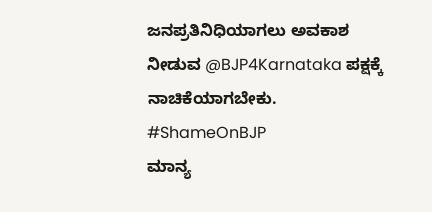ಜನಪ್ರತಿನಿಧಿಯಾಗಲು ಅವಕಾಶ ನೀಡುವ @BJP4Karnataka ಪಕ್ಷಕ್ಕೆ ನಾಚಿಕೆಯಾಗಬೇಕು.
#ShameOnBJP
ಮಾನ್ಯ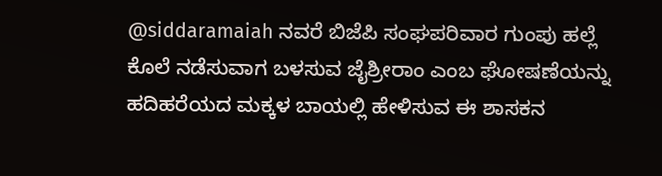@siddaramaiah ನವರೆ ಬಿಜೆಪಿ ಸಂಘಪರಿವಾರ ಗುಂಪು ಹಲ್ಲೆ ಕೊಲೆ ನಡೆಸುವಾಗ ಬಳಸುವ ಜೈಶ್ರೀರಾಂ ಎಂಬ ಘೋಷಣೆಯನ್ನು ಹದಿಹರೆಯದ ಮಕ್ಕಳ ಬಾಯಲ್ಲಿ ಹೇಳಿಸುವ ಈ ಶಾಸಕನ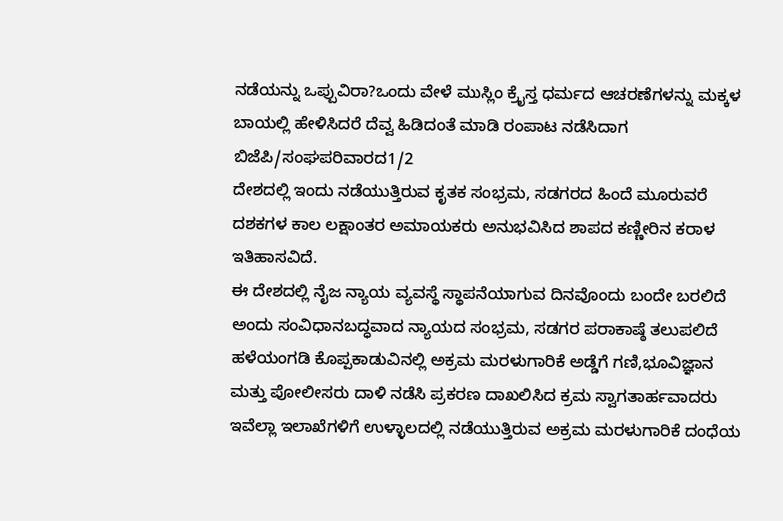ನಡೆಯನ್ನು ಒಪ್ಪುವಿರಾ?ಒಂದು ವೇಳೆ ಮುಸ್ಲಿಂ ಕ್ರೈಸ್ತ ಧರ್ಮದ ಆಚರಣೆಗಳನ್ನು ಮಕ್ಕಳ ಬಾಯಲ್ಲಿ ಹೇಳಿಸಿದರೆ ದೆವ್ವ ಹಿಡಿದಂತೆ ಮಾಡಿ ರಂಪಾಟ ನಡೆಸಿದಾಗ ಬಿಜೆಪಿ/ಸಂಘಪರಿವಾರದ1/2
ದೇಶದಲ್ಲಿ ಇಂದು ನಡೆಯುತ್ತಿರುವ ಕೃತಕ ಸಂಭ್ರಮ, ಸಡಗರದ ಹಿಂದೆ ಮೂರುವರೆ ದಶಕಗಳ ಕಾಲ ಲಕ್ಷಾಂತರ ಅಮಾಯಕರು ಅನುಭವಿಸಿದ ಶಾಪದ ಕಣ್ಣೀರಿನ ಕರಾಳ ಇತಿಹಾಸವಿದೆ.
ಈ ದೇಶದಲ್ಲಿ ನೈಜ ನ್ಯಾಯ ವ್ಯವಸ್ಥೆ ಸ್ಥಾಪನೆಯಾಗುವ ದಿನವೊಂದು ಬಂದೇ ಬರಲಿದೆ ಅಂದು ಸಂವಿಧಾನಬದ್ಧವಾದ ನ್ಯಾಯದ ಸಂಭ್ರಮ, ಸಡಗರ ಪರಾಕಾಷ್ಠೆ ತಲುಪಲಿದೆ
ಹಳೆಯಂಗಡಿ ಕೊಪ್ಪಕಾಡುವಿನಲ್ಲಿ ಅಕ್ರಮ ಮರಳುಗಾರಿಕೆ ಅಡ್ಡೆಗೆ ಗಣಿ,ಭೂವಿಜ್ಞಾನ ಮತ್ತು ಪೋಲೀಸರು ದಾಳಿ ನಡೆಸಿ ಪ್ರಕರಣ ದಾಖಲಿಸಿದ ಕ್ರಮ ಸ್ವಾಗತಾರ್ಹವಾದರು ಇವೆಲ್ಲಾ ಇಲಾಖೆಗಳಿಗೆ ಉಳ್ಳಾಲದಲ್ಲಿ ನಡೆಯುತ್ತಿರುವ ಅಕ್ರಮ ಮರಳುಗಾರಿಕೆ ದಂಧೆಯ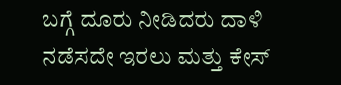ಬಗ್ಗೆ ದೂರು ನೀಡಿದರು ದಾಳಿ ನಡೆಸದೇ ಇರಲು ಮತ್ತು ಕೇಸ್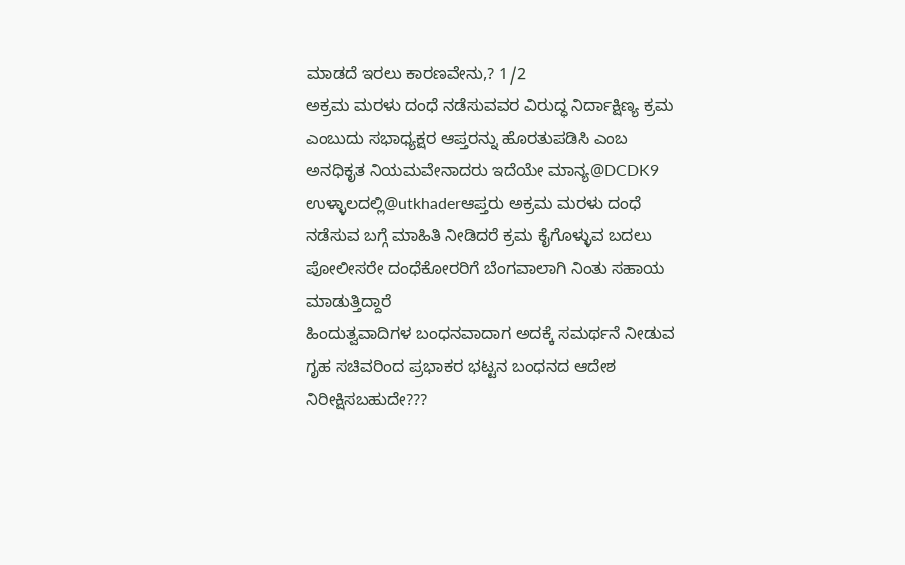ಮಾಡದೆ ಇರಲು ಕಾರಣವೇನು,? 1/2
ಅಕ್ರಮ ಮರಳು ದಂಧೆ ನಡೆಸುವವರ ವಿರುದ್ಧ ನಿರ್ದಾಕ್ಷಿಣ್ಯ ಕ್ರಮ ಎಂಬುದು ಸಭಾಧ್ಯಕ್ಷರ ಆಪ್ತರನ್ನು ಹೊರತುಪಡಿಸಿ ಎಂಬ ಅನಧಿಕೃತ ನಿಯಮವೇನಾದರು ಇದೆಯೇ ಮಾನ್ಯ@DCDK9 ಉಳ್ಳಾಲದಲ್ಲಿ@utkhaderಆಪ್ತರು ಅಕ್ರಮ ಮರಳು ದಂಧೆ ನಡೆಸುವ ಬಗ್ಗೆ ಮಾಹಿತಿ ನೀಡಿದರೆ ಕ್ರಮ ಕೈಗೊಳ್ಳುವ ಬದಲು ಪೋಲೀಸರೇ ದಂಧೆಕೋರರಿಗೆ ಬೆಂಗವಾಲಾಗಿ ನಿಂತು ಸಹಾಯ ಮಾಡುತ್ತಿದ್ದಾರೆ
ಹಿಂದುತ್ವವಾದಿಗಳ ಬಂಧನವಾದಾಗ ಅದಕ್ಕೆ ಸಮರ್ಥನೆ ನೀಡುವ ಗೃಹ ಸಚಿವರಿಂದ ಪ್ರಭಾಕರ ಭಟ್ಟನ ಬಂಧನದ ಆದೇಶ ನಿರೀಕ್ಷಿಸಬಹುದೇ???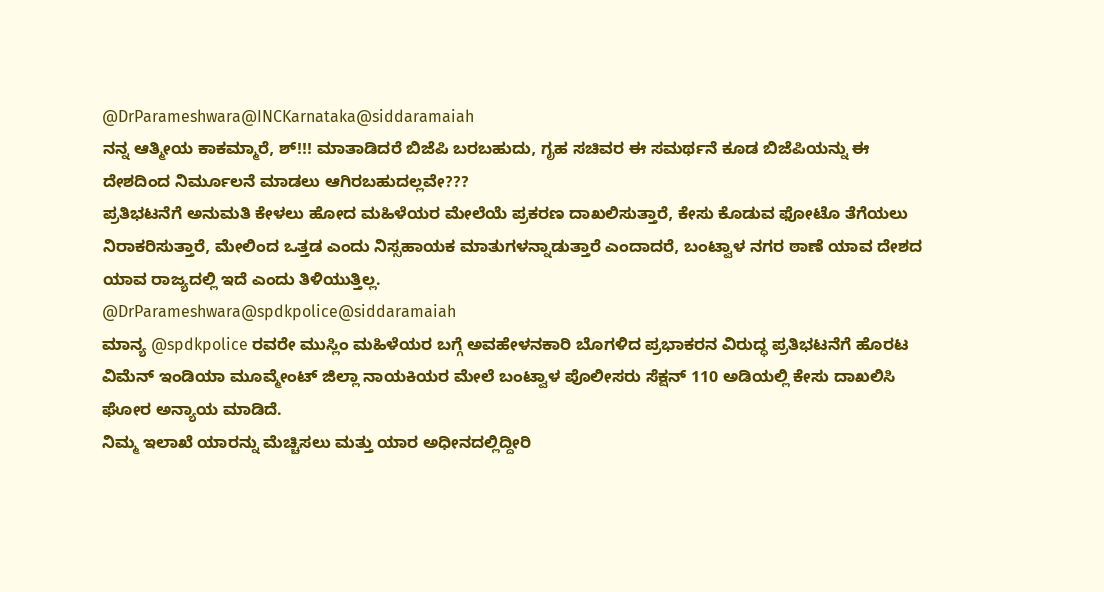@DrParameshwara@INCKarnataka@siddaramaiah
ನನ್ನ ಆತ್ಮೀಯ ಕಾಕಮ್ಮಾರೆ, ಶ್!!! ಮಾತಾಡಿದರೆ ಬಿಜೆಪಿ ಬರಬಹುದು, ಗೃಹ ಸಚಿವರ ಈ ಸಮರ್ಥನೆ ಕೂಡ ಬಿಜೆಪಿಯನ್ನು ಈ ದೇಶದಿಂದ ನಿರ್ಮೂಲನೆ ಮಾಡಲು ಆಗಿರಬಹುದಲ್ಲವೇ???
ಪ್ರತಿಭಟನೆಗೆ ಅನುಮತಿ ಕೇಳಲು ಹೋದ ಮಹಿಳೆಯರ ಮೇಲೆಯೆ ಪ್ರಕರಣ ದಾಖಲಿಸುತ್ತಾರೆ, ಕೇಸು ಕೊಡುವ ಫೋಟೊ ತೆಗೆಯಲು ನಿರಾಕರಿಸುತ್ತಾರೆ, ಮೇಲಿಂದ ಒತ್ತಡ ಎಂದು ನಿಸ್ಸಹಾಯಕ ಮಾತುಗಳನ್ನಾಡುತ್ತಾರೆ ಎಂದಾದರೆ, ಬಂಟ್ವಾಳ ನಗರ ಠಾಣೆ ಯಾವ ದೇಶದ ಯಾವ ರಾಜ್ಯದಲ್ಲಿ ಇದೆ ಎಂದು ತಿಳಿಯುತ್ತಿಲ್ಲ.
@DrParameshwara@spdkpolice@siddaramaiah
ಮಾನ್ಯ @spdkpolice ರವರೇ ಮುಸ್ಲಿಂ ಮಹಿಳೆಯರ ಬಗ್ಗೆ ಅವಹೇಳನಕಾರಿ ಬೊಗಳಿದ ಪ್ರಭಾಕರನ ವಿರುದ್ಧ ಪ್ರತಿಭಟನೆಗೆ ಹೊರಟ ವಿಮೆನ್ ಇಂಡಿಯಾ ಮೂವ್ಮೇಂಟ್ ಜಿಲ್ಲಾ ನಾಯಕಿಯರ ಮೇಲೆ ಬಂಟ್ವಾಳ ಪೊಲೀಸರು ಸೆಕ್ಷನ್ 110 ಅಡಿಯಲ್ಲಿ ಕೇಸು ದಾಖಲಿಸಿ ಘೋರ ಅನ್ಯಾಯ ಮಾಡಿದೆ.
ನಿಮ್ಮ ಇಲಾಖೆ ಯಾರನ್ನು ಮೆಚ್ಚಿಸಲು ಮತ್ತು ಯಾರ ಅಧೀನದಲ್ಲಿದ್ದೀರಿ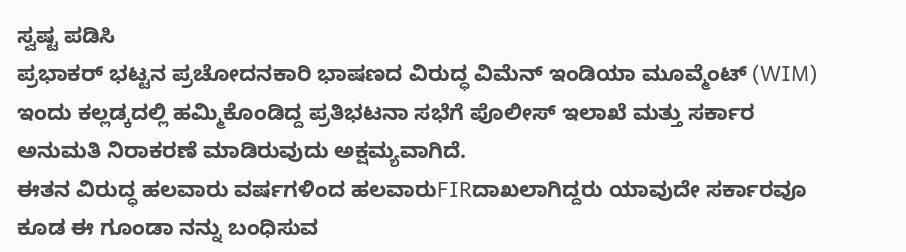ಸ್ವಷ್ಟ ಪಡಿಸಿ
ಪ್ರಭಾಕರ್ ಭಟ್ಟನ ಪ್ರಚೋದನಕಾರಿ ಭಾಷಣದ ವಿರುದ್ಧ ವಿಮೆನ್ ಇಂಡಿಯಾ ಮೂವ್ಮೆಂಟ್ (WIM) ಇಂದು ಕಲ್ಲಡ್ಕದಲ್ಲಿ ಹಮ್ಮಿಕೊಂಡಿದ್ದ ಪ್ರತಿಭಟನಾ ಸಭೆಗೆ ಪೊಲೀಸ್ ಇಲಾಖೆ ಮತ್ತು ಸರ್ಕಾರ ಅನುಮತಿ ನಿರಾಕರಣೆ ಮಾಡಿರುವುದು ಅಕ್ಷಮ್ಯವಾಗಿದೆ.
ಈತನ ವಿರುದ್ಧ ಹಲವಾರು ವರ್ಷಗಳಿಂದ ಹಲವಾರುFIRದಾಖಲಾಗಿದ್ದರು ಯಾವುದೇ ಸರ್ಕಾರವೂ ಕೂಡ ಈ ಗೂಂಡಾ ನನ್ನು ಬಂಧಿಸುವ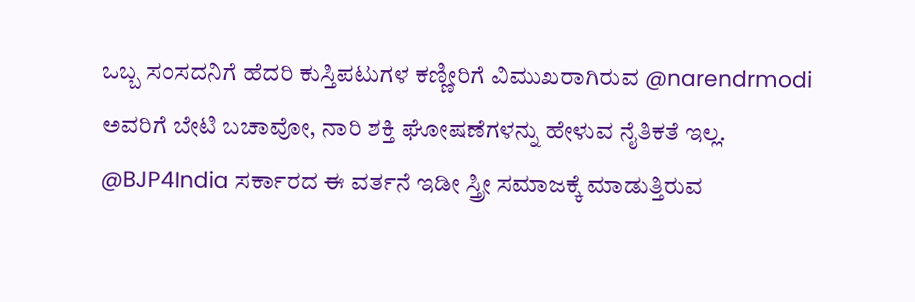ಒಬ್ಬ ಸಂಸದನಿಗೆ ಹೆದರಿ ಕುಸ್ತಿಪಟುಗಳ ಕಣ್ಣೀರಿಗೆ ವಿಮುಖರಾಗಿರುವ @narendrmodi ಅವರಿಗೆ ಬೇಟಿ ಬಚಾವೋ, ನಾರಿ ಶಕ್ತಿ ಘೋಷಣೆಗಳನ್ನು ಹೇಳುವ ನೈತಿಕತೆ ಇಲ್ಲ. @BJP4India ಸರ್ಕಾರದ ಈ ವರ್ತನೆ ಇಡೀ ಸ್ತ್ರೀ ಸಮಾಜಕ್ಕೆ ಮಾಡುತ್ತಿರುವ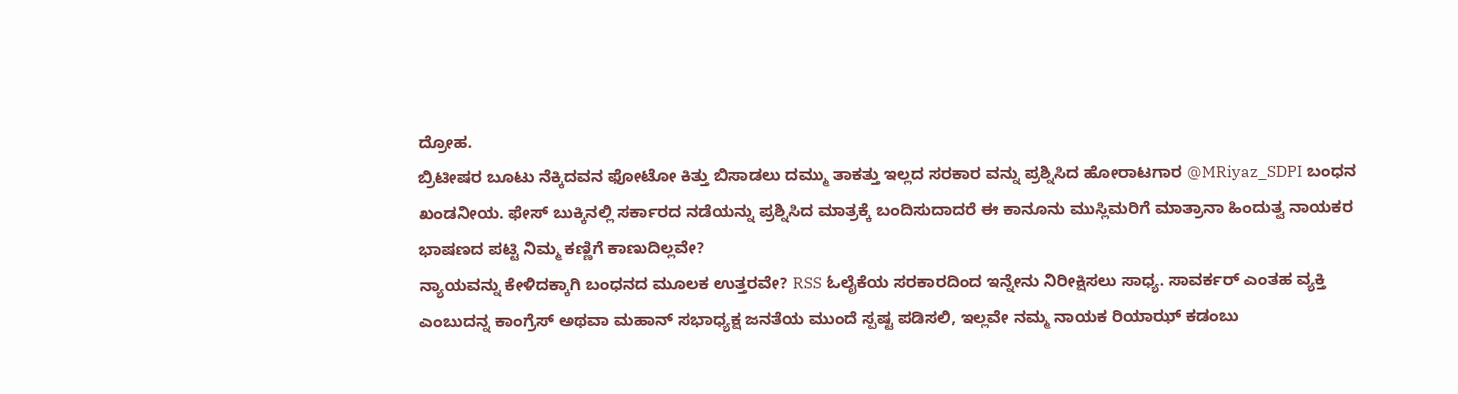ದ್ರೋಹ.
ಬ್ರಿಟೀಷರ ಬೂಟು ನೆಕ್ಕಿದವನ ಫೋಟೋ ಕಿತ್ತು ಬಿಸಾಡಲು ದಮ್ಮು ತಾಕತ್ತು ಇಲ್ಲದ ಸರಕಾರ ವನ್ನು ಪ್ರಶ್ನಿಸಿದ ಹೋರಾಟಗಾರ @MRiyaz_SDPI ಬಂಧನ ಖಂಡನೀಯ. ಫೇಸ್ ಬುಕ್ಕಿನಲ್ಲಿ ಸರ್ಕಾರದ ನಡೆಯನ್ನು ಪ್ರಶ್ನಿಸಿದ ಮಾತ್ರಕ್ಕೆ ಬಂದಿಸುದಾದರೆ ಈ ಕಾನೂನು ಮುಸ್ಲಿಮರಿಗೆ ಮಾತ್ರಾನಾ ಹಿಂದುತ್ವ ನಾಯಕರ ಭಾಷಣದ ಪಟ್ಟಿ ನಿಮ್ಮ ಕಣ್ಣಿಗೆ ಕಾಣುದಿಲ್ಲವೇ?
ನ್ಯಾಯವನ್ನು ಕೇಳಿದಕ್ಕಾಗಿ ಬಂಧನದ ಮೂಲಕ ಉತ್ತರವೇ? RSS ಓಲೈಕೆಯ ಸರಕಾರದಿಂದ ಇನ್ನೇನು ನಿರೀಕ್ಷಿಸಲು ಸಾಧ್ಯ. ಸಾವರ್ಕರ್ ಎಂತಹ ವ್ಯಕ್ತಿ ಎಂಬುದನ್ನ ಕಾಂಗ್ರೆಸ್ ಅಥವಾ ಮಹಾನ್ ಸಭಾಧ್ಯಕ್ಷ ಜನತೆಯ ಮುಂದೆ ಸ್ಪಷ್ಟ ಪಡಿಸಲಿ, ಇಲ್ಲವೇ ನಮ್ಮ ನಾಯಕ ರಿಯಾಝ್ ಕಡಂಬು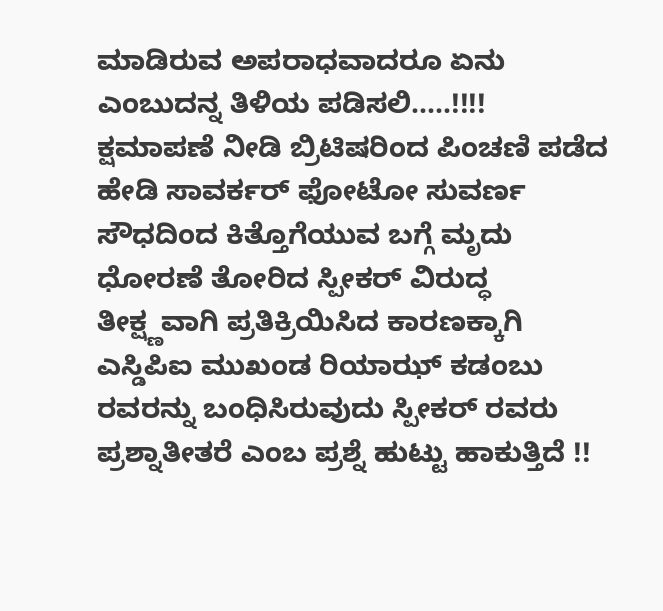ಮಾಡಿರುವ ಅಪರಾಧವಾದರೂ ಏನು ಎಂಬುದನ್ನ ತಿಳಿಯ ಪಡಿಸಲಿ.....!!!!
ಕ್ಷಮಾಪಣೆ ನೀಡಿ ಬ್ರಿಟಿಷರಿಂದ ಪಿಂಚಣಿ ಪಡೆದ ಹೇಡಿ ಸಾವರ್ಕರ್ ಫೋಟೋ ಸುವರ್ಣ ಸೌಧದಿಂದ ಕಿತ್ತೊಗೆಯುವ ಬಗ್ಗೆ ಮೃದು ಧೋರಣೆ ತೋರಿದ ಸ್ಪೀಕರ್ ವಿರುದ್ಧ ತೀಕ್ಷ್ಣವಾಗಿ ಪ್ರತಿಕ್ರಿಯಿಸಿದ ಕಾರಣಕ್ಕಾಗಿ ಎಸ್ಡಿಪಿಐ ಮುಖಂಡ ರಿಯಾಝ್ ಕಡಂಬು ರವರನ್ನು ಬಂಧಿಸಿರುವುದು ಸ್ಪೀಕರ್ ರವರು ಪ್ರಶ್ನಾತೀತರೆ ಎಂಬ ಪ್ರಶ್ನೆ ಹುಟ್ಟು ಹಾಕುತ್ತಿದೆ !!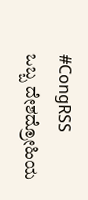#CongRSS
ಒಬ್ಬ ದೇಶದ್ರೋಹಿಯ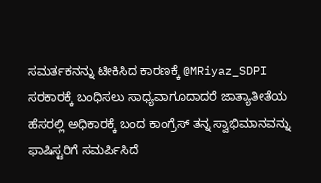ಸಮರ್ತಕನನ್ನು ಟೀಕಿಸಿದ ಕಾರಣಕ್ಕೆ @MRiyaz_SDPI ಸರಕಾರಕ್ಕೆ ಬಂಧಿಸಲು ಸಾಧ್ಯವಾಗೂದಾದರೆ ಜಾತ್ಯಾತೀತೆಯ ಹೆಸರಲ್ಲಿ ಅಧಿಕಾರಕ್ಕೆ ಬಂದ ಕಾಂಗ್ರೆಸ್ ತನ್ನ ಸ್ವಾಭಿಮಾನವನ್ನು ಫಾಷಿಸ್ಟರಿಗೆ ಸಮರ್ಪಿಸಿದೆ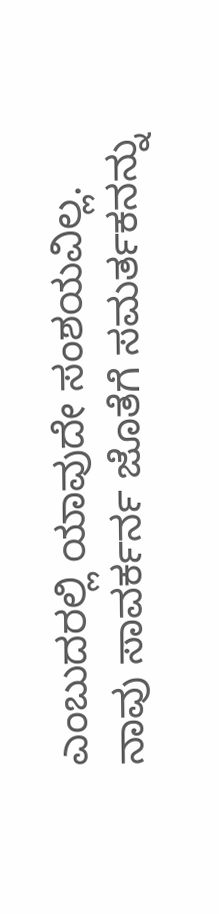ಎಂಬುದರಲ್ಲಿ ಯಾವುದೇ ಸಂಶಯವಿಲ್ಲ.
ನಾವು ಸಾವರ್ಕರ್ನ ಜೊತೆಗೆ ಸಮರ್ತಕನನ್ನು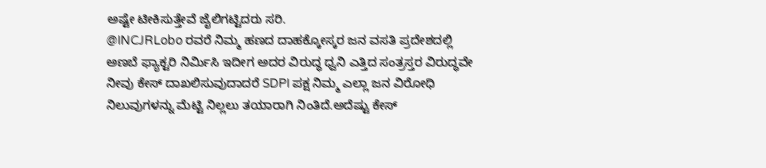ಅಷ್ಟೇ ಟೀಕಿಸುತ್ತೇವೆ ಜೈಲಿಗಟ್ಟಿದರು ಸರಿ.
@INCJRLobo ರವರೆ ನಿಮ್ಮ ಹಣದ ದಾಹಕ್ಕೋಸ್ಕರ ಜನ ವಸತಿ ಪ್ರದೇಶದಲ್ಲಿ ಅಣಬೆ ಫ್ಯಾಕ್ಟರಿ ನಿರ್ಮಿಸಿ ಇದೀಗ ಅದರ ವಿರುದ್ಧ ಧ್ವನಿ ಎತ್ತಿದ ಸಂತ್ರಸ್ತರ ವಿರುದ್ಧವೇ ನೀವು ಕೇಸ್ ದಾಖಲಿಸುವುದಾದರೆ SDPI ಪಕ್ಷ ನಿಮ್ಮ ಎಲ್ಲಾ ಜನ ವಿರೋಧಿ ನಿಲುವುಗಳನ್ನು ಮೆಟ್ಟಿ ನಿಲ್ಲಲು ತಯಾರಾಗಿ ನಿಂತಿದೆ.ಅದೆಷ್ಟು ಕೇಸ್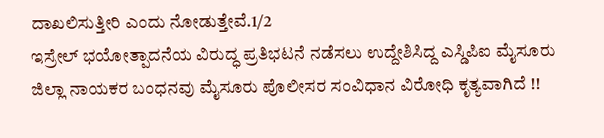ದಾಖಲಿಸುತ್ತೀರಿ ಎಂದು ನೋಡುತ್ತೇವೆ.1/2
ಇಸ್ರೇಲ್ ಭಯೋತ್ಪಾದನೆಯ ವಿರುದ್ಧ ಪ್ರತಿಭಟನೆ ನಡೆಸಲು ಉದ್ದೇಶಿಸಿದ್ದ ಎಸ್ಡಿಪಿಐ ಮೈಸೂರು ಜಿಲ್ಲಾ ನಾಯಕರ ಬಂಧನವು ಮೈಸೂರು ಪೊಲೀಸರ ಸಂವಿಧಾನ ವಿರೋಧಿ ಕೃತ್ಯವಾಗಿದೆ !!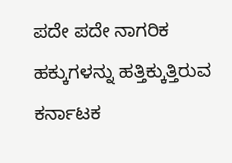ಪದೇ ಪದೇ ನಾಗರಿಕ ಹಕ್ಕುಗಳನ್ನು ಹತ್ತಿಕ್ಕುತ್ತಿರುವ ಕರ್ನಾಟಕ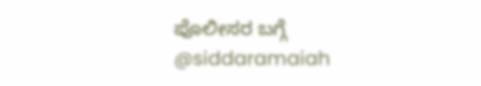ಪೊಲೀಸರ ಬಗ್ಗೆ @siddaramaiah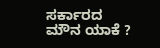ಸರ್ಕಾರದ ಮೌನ ಯಾಕೆ ?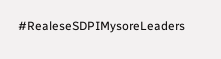#RealeseSDPIMysoreLeaders